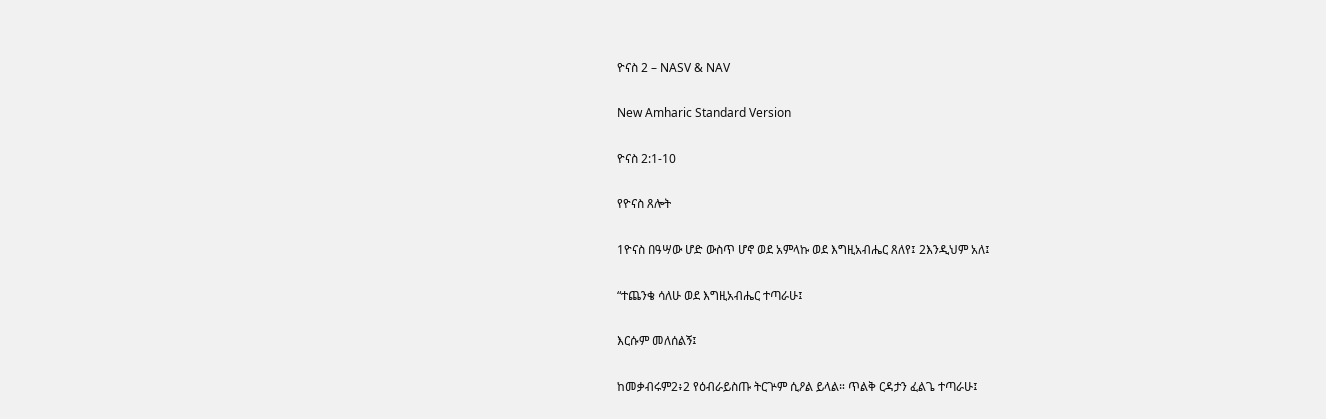ዮናስ 2 – NASV & NAV

New Amharic Standard Version

ዮናስ 2:1-10

የዮናስ ጸሎት

1ዮናስ በዓሣው ሆድ ውስጥ ሆኖ ወደ አምላኩ ወደ እግዚአብሔር ጸለየ፤ 2እንዲህም አለ፤

“ተጨንቄ ሳለሁ ወደ እግዚአብሔር ተጣራሁ፤

እርሱም መለሰልኝ፤

ከመቃብሩም2፥2 የዕብራይስጡ ትርጕም ሲዖል ይላል። ጥልቅ ርዳታን ፈልጌ ተጣራሁ፤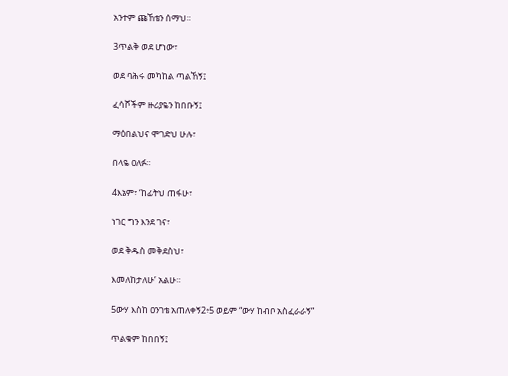አንተም ጩኸቴን ሰማህ።

3ጥልቅ ወደ ሆነው፣

ወደ ባሕሩ መካከል ጣልኸኝ፤

ፈሳሾችም ዙሪያዬን ከበቡኝ፤

ማዕበልህና ሞገድህ ሁሉ፣

በላዬ ዐለፉ።

4እኔም፣ ‘ከፊትህ ጠፋሁ፣

ነገር ግን እንደ ገና፣

ወደ ቅዱስ መቅደስህ፣

እመለከታለሁ’ አልሁ።

5ውሃ እስከ ዐንገቴ አጠለቀኝ2፥5 ወይም “ውሃ ከብቦ አስፈራራኝ”

ጥልቁም ከበበኝ፤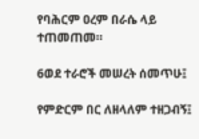የባሕርም ዐረም በራሴ ላይ ተጠመጠመ።

6ወደ ተራሮች መሠረት ሰመጥሁ፤

የምድርም በር ለዘላለም ተዘጋብኝ፤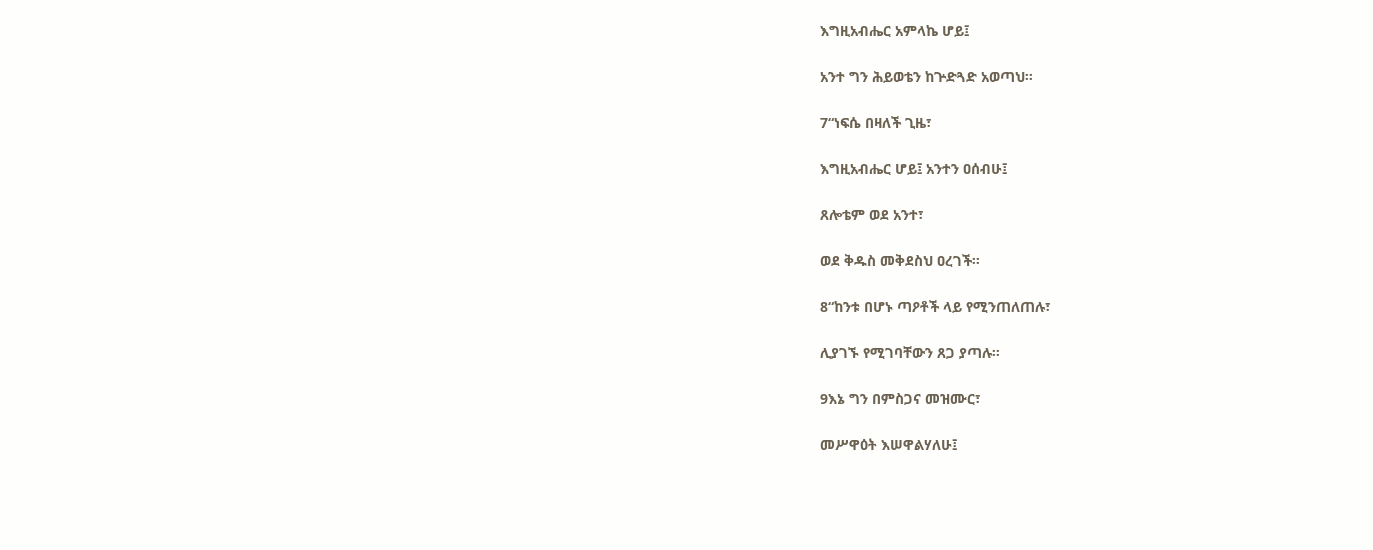እግዚአብሔር አምላኬ ሆይ፤

አንተ ግን ሕይወቴን ከጕድጓድ አወጣህ።

7“ነፍሴ በዛለች ጊዜ፣

እግዚአብሔር ሆይ፤ አንተን ዐሰብሁ፤

ጸሎቴም ወደ አንተ፣

ወደ ቅዱስ መቅደስህ ዐረገች።

8“ከንቱ በሆኑ ጣዖቶች ላይ የሚንጠለጠሉ፣

ሊያገኙ የሚገባቸውን ጸጋ ያጣሉ።

9እኔ ግን በምስጋና መዝሙር፣

መሥዋዕት እሠዋልሃለሁ፤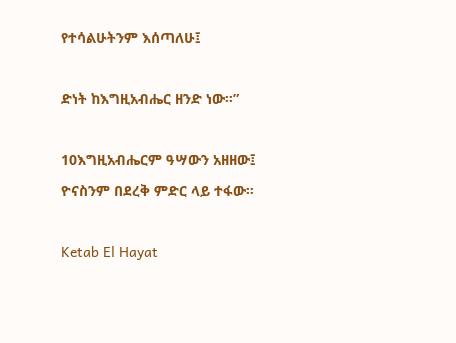የተሳልሁትንም እሰጣለሁ፤

ድነት ከእግዚአብሔር ዘንድ ነው።”

10እግዚአብሔርም ዓሣውን አዘዘው፤ ዮናስንም በደረቅ ምድር ላይ ተፋው።

Ketab El Hayat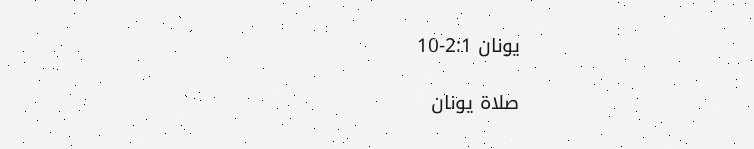يونان 2:1-10

صلاة يونان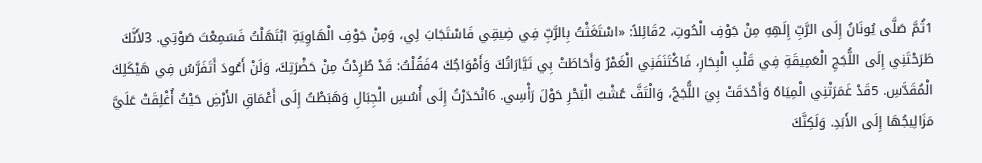1ثُمَّ صَلَّى يُونَانُ إِلَى الرَّبِّ إِلَهِهِ مِنْ جَوْفِ الْحُوتِ، 2قَائِلاً: «اسْتَغَثْتُ بِالرَّبِّ فِي ضِيقِي فَاسْتَجَابَ لِي، وَمِنْ جَوْفِ الْهَاوِيَةِ ابْتَهَلْتُ فَسَمِعْتَ صَوْتِي. 3لأَنَّكَ طَرَحْتَنِي إِلَى اللُّجَجِ الْعَمِيقَةِ فِي قَلْبِ الْبِحَارِ، فَاكْتَنَفَنِي الْغَمْرُ وَأَحَاطَتْ بِي تَيَّارَاتُكَ وَأَمْوَاجُكَ 4فَقُلْتُ: قَدْ طُرِدْتُ مِنْ حَضْرَتِكَ، وَلَنْ أَعُودَ أَتَفَرَّسُ فِي هَيْكَلِكَ الْمُقَدَّسِ. 5قَدْ غَمَرَتْنِي الْمِيَاهُ وَأَحْدَقَتْ بِيَ اللُّجَجُ، وَالْتَفَّ عُشْبُ الْبَحْرِ حَوْلَ رَأْسِي. 6انْحَدَرْتُ إِلَى أُسُسِ الْجِبَالِ وَهَبَطْتُ إِلَى أَعْمَاقِ الأَرْضِ حَيْثُ أُغْلِقَتْ عَلَيَّ مَزَالِيجُهَا إِلَى الأَبَدِ. وَلَكِنَّكَ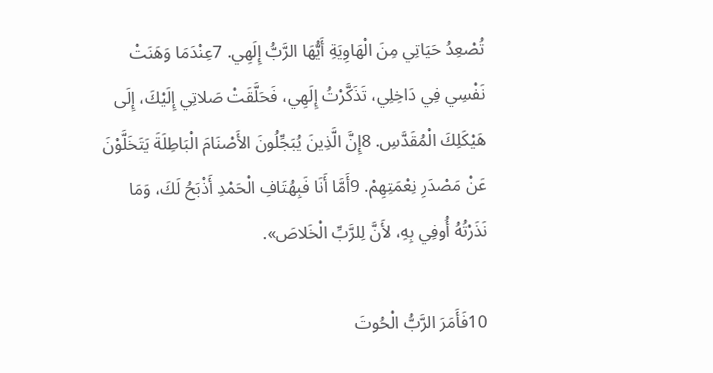تُصْعِدُ حَيَاتِي مِنَ الْهَاوِيَةِ أَيُّهَا الرَّبُّ إِلَهِي. 7عِنْدَمَا وَهَنَتْ نَفْسِي فِي دَاخِلِي، تَذَكَّرْتُ إِلَهِي، فَحَلَّقَتْ صَلاتِي إِلَيْكَ، إِلَى هَيْكَلِكَ الْمُقَدَّسِ. 8إِنَّ الَّذِينَ يُبَجِّلُونَ الأَصْنَامَ الْبَاطِلَةَ يَتَخَلَّوْنَ عَنْ مَصْدَرِ نِعْمَتِهِمْ. 9أَمَّا أَنَا فَبِهُتَافِ الْحَمْدِ أَذْبَحُ لَكَ، وَمَا نَذَرْتُهُ أُوفِي بِهِ، لأَنَّ لِلرَّبِّ الْخَلاصَ».

10فَأَمَرَ الرَّبُّ الْحُوتَ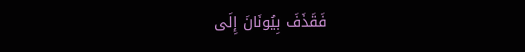فَقَذَفَ بِيُونَانَ إِلَى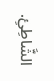الشَّاطِئِ.